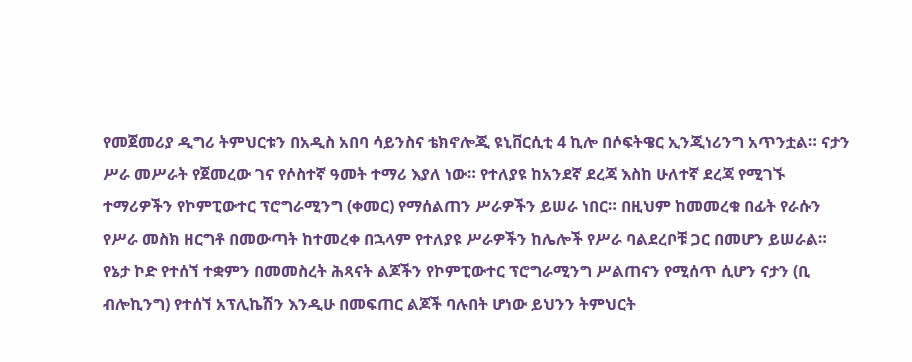የመጀመሪያ ዲግሪ ትምህርቱን በአዲስ አበባ ሳይንስና ቴክኖሎጂ ዩኒቨርሲቲ 4 ኪሎ በሶፍትዌር ኢንጂነሪንግ አጥንቷል። ናታን ሥራ መሥራት የጀመረው ገና የሶስተኛ ዓመት ተማሪ እያለ ነው። የተለያዩ ከአንደኛ ደረጃ እስከ ሁለተኛ ደረጃ የሚገኙ ተማሪዎችን የኮምፒውተር ፕሮግራሚንግ (ቀመር) የማሰልጠን ሥራዎችን ይሠራ ነበር። በዚህም ከመመረቁ በፊት የራሱን የሥራ መስክ ዘርግቶ በመውጣት ከተመረቀ በኋላም የተለያዩ ሥራዎችን ከሌሎች የሥራ ባልደረቦቹ ጋር በመሆን ይሠራል።
የኔታ ኮድ የተሰኘ ተቋምን በመመስረት ሕጻናት ልጆችን የኮምፒውተር ፕሮግራሚንግ ሥልጠናን የሚሰጥ ሲሆን ናታን (ቢ ብሎኪንግ) የተሰኘ አፕሊኬሽን እንዲሁ በመፍጠር ልጆች ባሉበት ሆነው ይህንን ትምህርት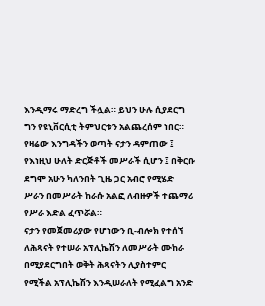እንዲማሩ ማድረግ ችሏል። ይህን ሁሉ ሲያደርግ ግን የዩኒቨርሲቲ ትምህርቱን አልጨረሰም ነበር። የዛሬው እንግዳችን ወጣት ናታን ዳምጠው ፤ የእነዚህ ሁለት ድርጅቶች መሥራች ሲሆን ፤ በቅርቡ ደግሞ አሁን ካለንበት ጊዜ ጋር አብሮ የሚሄድ ሥራን በመሥራት ከራሱ አልፎ ለብዙዎች ተጨማሪ የሥራ እድል ፈጥሯል።
ናታን የመጀመሪያው የሆነውን ቢ-ብሎክ የተሰኘ ለሕጻናት የተሠራ አፕሊኬሽን ለመሥራት ሙከራ በሚያደርግበት ወቅት ሕጻናትን ሊያስተምር የሚችል አፕሊኬሽን እንዲሠራለት የሚፈልግ አንድ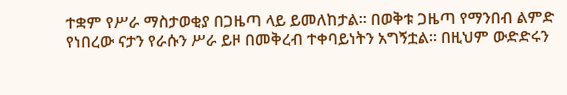ተቋም የሥራ ማስታወቂያ በጋዜጣ ላይ ይመለከታል። በወቅቱ ጋዜጣ የማንበብ ልምድ የነበረው ናታን የራሱን ሥራ ይዞ በመቅረብ ተቀባይነትን አግኝቷል። በዚህም ውድድሩን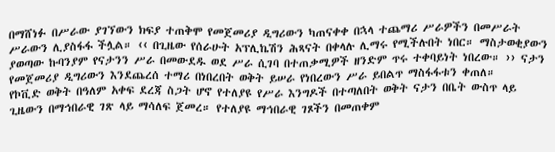በማሸነፉ በሥራው ያገኘውን ክፍያ ተጠቅሞ የመጀመሪያ ዲግሪውን ካጠናቀቀ በኋላ ተጨማሪ ሥራዎችን በመሥራት ሥራውን ሊያስፋፋ ችሏል። ‹‹ በጊዜው የሰራሁት አፕሊኬሽን ሕጻናት በቀላሉ ሊማሩ የሚችሉበት ነበር። ማስታወቂያውን ያወጣው ኩባንያም የናታንን ሥራ በመውደዱ ወደ ሥራ ሲገባ በተጠቃሚዎች ዘንድም ጥሩ ተቀባይነት ነበረው። ›› ናታን የመጀመሪያ ዲግሪውን እንደጨረሰ ተማሪ በነበረበት ወቅት ይሠራ የነበረውን ሥራ ይበልጥ ማስፋፋቱን ቀጠለ።
የኮቪድ ወቅት በዓለም አቀፍ ደረጃ ስጋት ሆኖ የተለያዩ የሥራ እንግዶች በተጣለበት ወቅት ናታን በቤት ውስጥ ላይ ጊዜውን በማኅበራዊ ገጽ ላይ ማሳለፍ ጀመረ። የተለያዩ ማኅበራዊ ገጾችን በመጠቀም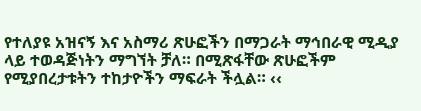የተለያዩ አዝናኝ እና አስማሪ ጽሁፎችን በማጋራት ማኅበራዊ ሚዲያ ላይ ተወዳጅነትን ማግኘት ቻለ። በሚጽፋቸው ጽሁፎችም የሚያበረታቱትን ተከታዮችን ማፍራት ችሏል። ‹‹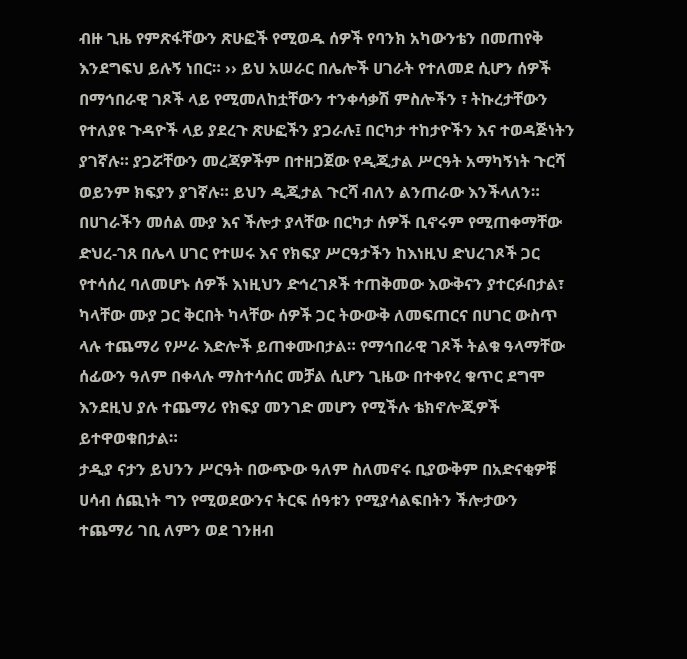ብዙ ጊዜ የምጽፋቸውን ጽሁፎች የሚወዱ ሰዎች የባንክ አካውንቴን በመጠየቅ እንደግፍህ ይሉኝ ነበር። ›› ይህ አሠራር በሌሎች ሀገራት የተለመደ ሲሆን ሰዎች በማኅበራዊ ገጾች ላይ የሚመለከቷቸውን ተንቀሳቃሽ ምስሎችን ፣ ትኩረታቸውን የተለያዩ ጉዳዮች ላይ ያደረጉ ጽሁፎችን ያጋራሉ፤ በርካታ ተከታዮችን እና ተወዳጅነትን ያገኛሉ። ያጋሯቸውን መረጃዎችም በተዘጋጀው የዲጂታል ሥርዓት አማካኝነት ጉርሻ ወይንም ክፍያን ያገኛሉ። ይህን ዲጂታል ጉርሻ ብለን ልንጠራው እንችላለን።
በሀገራችን መሰል ሙያ እና ችሎታ ያላቸው በርካታ ሰዎች ቢኖሩም የሚጠቀማቸው ድህረ-ገጸ በሌላ ሀገር የተሠሩ እና የክፍያ ሥርዓታችን ከእነዚህ ድህረገጾች ጋር የተሳሰረ ባለመሆኑ ሰዎች እነዚህን ድኅረገጾች ተጠቅመው እውቅናን ያተርፉበታል፣ ካላቸው ሙያ ጋር ቅርበት ካላቸው ሰዎች ጋር ትውውቅ ለመፍጠርና በሀገር ውስጥ ላሉ ተጨማሪ የሥራ እድሎች ይጠቀሙበታል። የማኅበራዊ ገጾች ትልቁ ዓላማቸው ሰፊውን ዓለም በቀላሉ ማስተሳሰር መቻል ሲሆን ጊዜው በተቀየረ ቁጥር ደግሞ እንደዚህ ያሉ ተጨማሪ የክፍያ መንገድ መሆን የሚችሉ ቴክኖሎጂዎች ይተዋወቁበታል።
ታዲያ ናታን ይህንን ሥርዓት በውጭው ዓለም ስለመኖሩ ቢያውቅም በአድናቂዎቹ ሀሳብ ሰጪነት ግን የሚወደውንና ትርፍ ሰዓቱን የሚያሳልፍበትን ችሎታውን ተጨማሪ ገቢ ለምን ወደ ገንዘብ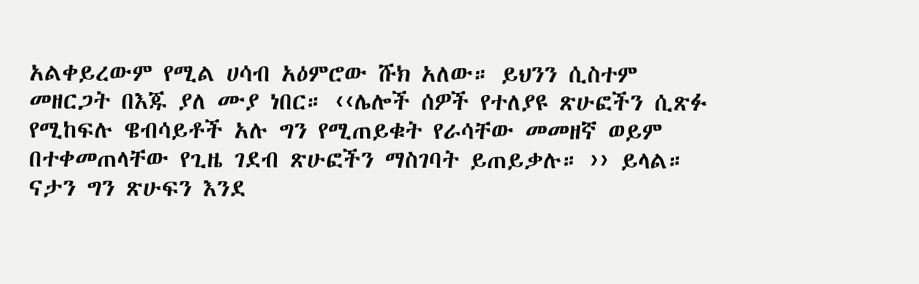አልቀይረውም የሚል ሀሳብ አዕምሮው ሹክ አለው። ይህንን ሲስተም መዘርጋት በእጁ ያለ ሙያ ነበር። ‹‹ሌሎች ሰዎች የተለያዩ ጽሁፎችን ሲጽፉ የሚከፍሉ ዌብሳይቶች አሉ ግን የሚጠይቁት የራሳቸው መመዘኛ ወይም በተቀመጠላቸው የጊዜ ገደብ ጽሁፎችን ማስገባት ይጠይቃሉ። ›› ይላል።
ናታን ግን ጽሁፍን እንደ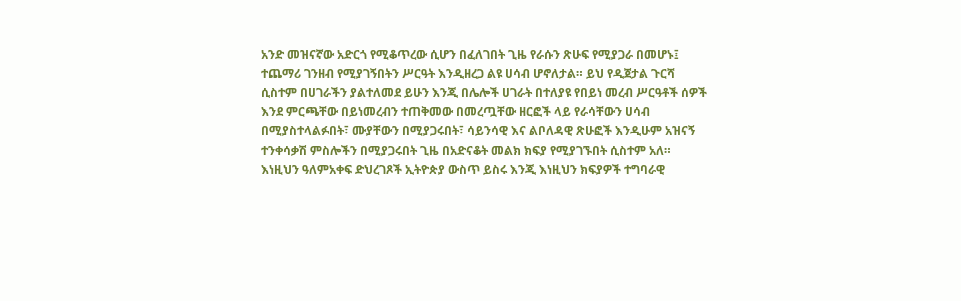አንድ መዝናኛው አድርጎ የሚቆጥረው ሲሆን በፈለገበት ጊዜ የራሱን ጽሁፍ የሚያጋራ በመሆኑ፤ ተጨማሪ ገንዘብ የሚያገኝበትን ሥርዓት እንዲዘረጋ ልዩ ሀሳብ ሆኖለታል። ይህ የዲጀታል ጉርሻ ሲስተም በሀገራችን ያልተለመደ ይሁን እንጂ በሌሎች ሀገራት በተለያዩ የበይነ መረብ ሥርዓቶች ሰዎች እንደ ምርጫቸው በይነመረብን ተጠቅመው በመረጧቸው ዘርፎች ላይ የራሳቸውን ሀሳብ በሚያስተላልፉበት፣ ሙያቸውን በሚያጋሩበት፣ ሳይንሳዊ እና ልቦለዳዊ ጽሁፎች እንዲሁም አዝናኝ ተንቀሳቃሽ ምስሎችን በሚያጋሩበት ጊዜ በአድናቆት መልክ ክፍያ የሚያገኙበት ሲስተም አለ። እነዚህን ዓለምአቀፍ ድህረገጾች ኢትዮጵያ ውስጥ ይስሩ እንጂ እነዚህን ክፍያዎች ተግባራዊ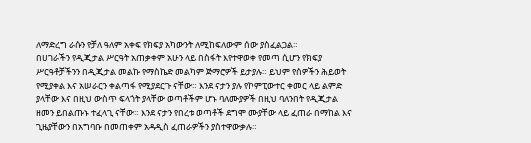ለማድረግ ራሱን የቻለ ዓለም አቀፍ የክፍያ አካውንት ለሚከፍለውም ሰው ያስፈልጋል።
በሀገራችን የዲጂታል ሥርዓት አጠቃቀም አሁን ላይ በስፋት እየተዋወቀ የመጣ ሲሆን የክፍያ ሥርዓቶቻችንን በዲጂታል መልኩ የማስኬድ መልካም ጅማሮዎች ይታያሉ። ይህም የሰዎችን ሕይወት የሚያቀል እና አሠራርን ቀልጣፋ የሚያደርጉ ናቸው። እንደ ናታን ያሉ የኮምፒውተር ቀመር ላይ ልምድ ያላቸው እና በዚህ ውስጥ ፍላጎት ያላቸው ወጣቶችም ሆኑ ባለሙያዎች በዚህ ባለንበት የዲጂታል ዘመን ይበልጡኑ ተፈላጊ ናቸው። እንደ ናታን የበረቱ ወጣቶች ደግሞ ሙያቸው ላይ ፈጠራ በማከል እና ጊዜያቸውን በአግባቡ በመጠቀም አዳዲስ ፈጠራዎችን ያስተዋውቃሉ።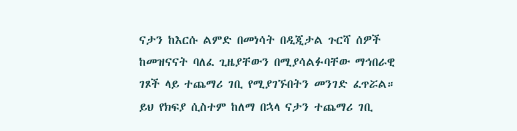ናታን ከእርሱ ልምድ በመነሳት በዲጂታል ጉርሻ ሰዎች ከመዝናናት ባለፈ ጊዜያቸውን በሚያሳልፉባቸው ማኅበራዊ ገጾች ላይ ተጨማሪ ገቢ የሚያገኙበትን መንገድ ፈጥሯል። ይህ የክፍያ ሲስተም ከለማ በኋላ ናታን ተጨማሪ ገቢ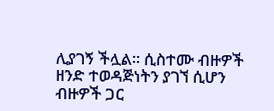ሊያገኝ ችሏል። ሲስተሙ ብዙዎች ዘንድ ተወዳጅነትን ያገኘ ሲሆን ብዙዎች ጋር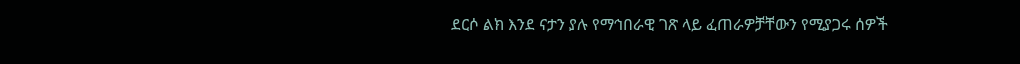ደርሶ ልክ እንደ ናታን ያሉ የማኅበራዊ ገጽ ላይ ፈጠራዎቻቸውን የሚያጋሩ ሰዎች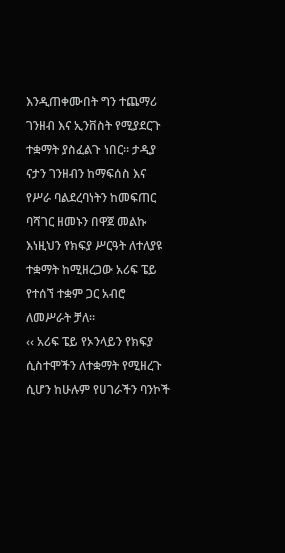እንዲጠቀሙበት ግን ተጨማሪ ገንዘብ እና ኢንቨስት የሚያደርጉ ተቋማት ያስፈልጉ ነበር። ታዲያ ናታን ገንዘብን ከማፍሰስ እና የሥራ ባልደረባነትን ከመፍጠር ባሻገር ዘመኑን በዋጀ መልኩ እነዚህን የክፍያ ሥርዓት ለተለያዩ ተቋማት ከሚዘረጋው አሪፍ ፔይ የተሰኘ ተቋም ጋር አብሮ ለመሥራት ቻለ።
‹‹ አሪፍ ፔይ የኦንላይን የክፍያ ሲስተሞችን ለተቋማት የሚዘረጉ ሲሆን ከሁሉም የሀገራችን ባንኮች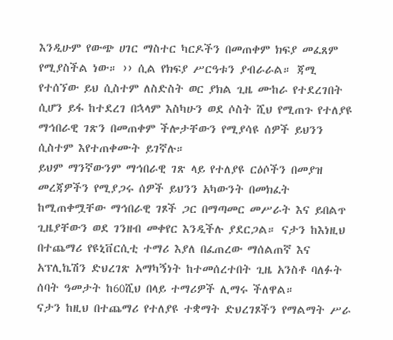እንዲሁም የውጭ ሀገር ማስተር ካርዶችን በመጠቀም ክፍያ መፈጸም የሚያስችል ነው። ›› ሲል የክፍያ ሥርዓቱን ያብራራል። ጃሚ የተሰኘው ይህ ሲስተም ለስድስት ወር ያክል ጊዜ ሙከራ የተደረገበት ሲሆን ይፋ ከተደረገ በኋላም እስካሁን ወደ ሶስት ሺህ የሚጠጉ የተለያዩ ማኅበራዊ ገጽን በመጠቀም ችሎታቸውን የሚያሳዩ ሰዎች ይህንን ሲስተም እየተጠቀሙት ይገኛሉ።
ይህም ማንኛውንም ማኅበራዊ ገጽ ላይ የተለያዩ ርዕሶችን በመያዝ መረጃዎችን የሚያጋሩ ሰዎች ይህንን አካውንት በመክፈት ከሚጠቀሟቸው ማኅበራዊ ገጾች ጋር በማጣመር መሥራት እና ይበልጥ ጊዜያቸውን ወደ ገንዘብ መቀየር እንዲችሉ ያደርጋል። ናታን ከእነዚህ በተጨማሪ የዩኒቨርሲቲ ተማሪ እያለ በፈጠረው ማሰልጠኛ እና አፕሊኬሽን ድህረገጽ አማካኝነት ከተመሰረተበት ጊዜ አንስቶ ባለፉት ሰባት ዓመታት ከ60ሺህ በላይ ተማሪዎች ሊማሩ ችለዋል።
ናታን ከዚህ በተጨማሪ የተለያዩ ተቋማት ድህረገጾችን የማልማት ሥራ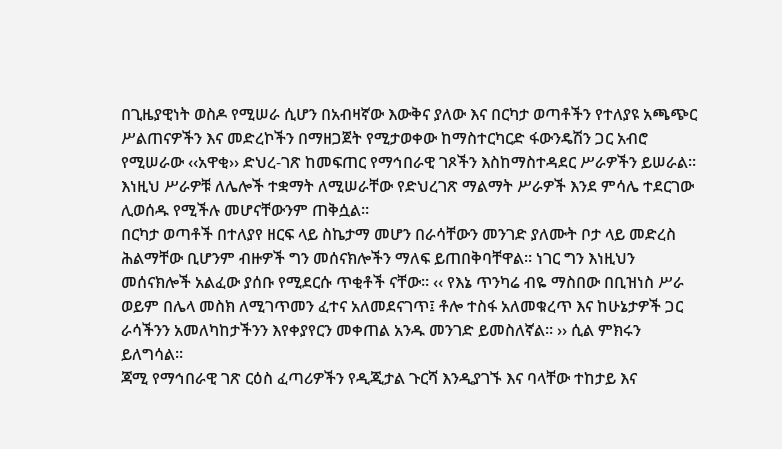በጊዜያዊነት ወስዶ የሚሠራ ሲሆን በአብዛኛው እውቅና ያለው እና በርካታ ወጣቶችን የተለያዩ አጫጭር ሥልጠናዎችን እና መድረኮችን በማዘጋጀት የሚታወቀው ከማስተርካርድ ፋውንዴሽን ጋር አብሮ የሚሠራው ‹‹አዋቂ›› ድህረ-ገጽ ከመፍጠር የማኅበራዊ ገጾችን እስከማስተዳደር ሥራዎችን ይሠራል። እነዚህ ሥራዎቹ ለሌሎች ተቋማት ለሚሠራቸው የድህረገጽ ማልማት ሥራዎች እንደ ምሳሌ ተደርገው ሊወሰዱ የሚችሉ መሆናቸውንም ጠቅሷል።
በርካታ ወጣቶች በተለያየ ዘርፍ ላይ ስኬታማ መሆን በራሳቸውን መንገድ ያለሙት ቦታ ላይ መድረስ ሕልማቸው ቢሆንም ብዙዎች ግን መሰናክሎችን ማለፍ ይጠበቅባቸዋል። ነገር ግን እነዚህን መሰናክሎች አልፈው ያሰቡ የሚደርሱ ጥቂቶች ናቸው። ‹‹ የእኔ ጥንካሬ ብዬ ማስበው በቢዝነስ ሥራ ወይም በሌላ መስክ ለሚገጥመን ፈተና አለመደናገጥ፤ ቶሎ ተስፋ አለመቁረጥ እና ከሁኔታዎች ጋር ራሳችንን አመለካከታችንን እየቀያየርን መቀጠል አንዱ መንገድ ይመስለኛል። ›› ሲል ምክሩን ይለግሳል።
ጃሚ የማኅበራዊ ገጽ ርዕስ ፈጣሪዎችን የዲጂታል ጉርሻ እንዲያገኙ እና ባላቸው ተከታይ እና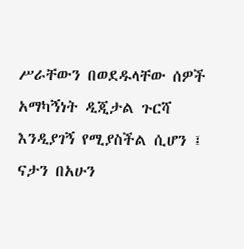ሥራቸውን በወደዱላቸው ሰዎች አማካኝነት ዲጂታል ጉርሻ እንዲያገኝ የሚያስችል ሲሆን ፤ ናታን በአሁን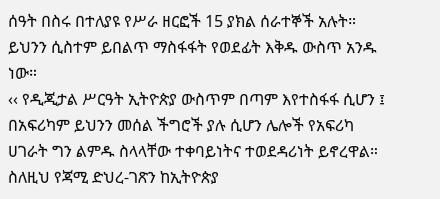ሰዓት በስሩ በተለያዩ የሥራ ዘርፎች 15 ያክል ሰራተኞች አሉት። ይህንን ሲስተም ይበልጥ ማስፋፋት የወደፊት እቅዱ ውስጥ አንዱ ነው።
‹‹ የዲጂታል ሥርዓት ኢትዮጵያ ውስጥም በጣም እየተስፋፋ ሲሆን ፤ በአፍሪካም ይህንን መሰል ችግሮች ያሉ ሲሆን ሌሎች የአፍሪካ ሀገራት ግን ልምዱ ስላላቸው ተቀባይነትና ተወደዳሪነት ይኖረዋል። ስለዚህ የጃሚ ድህረ-ገጽን ከኢትዮጵያ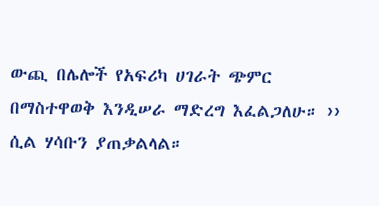ውጪ በሌሎች የአፍሪካ ሀገራት ጭምር በማስተዋወቅ እንዲሠራ ማድረግ እፈልጋለሁ። ›› ሲል ሃሳቡን ያጠቃልላል።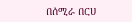በሰሚራ በርሀ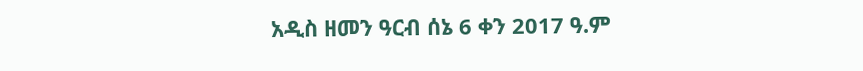አዲስ ዘመን ዓርብ ሰኔ 6 ቀን 2017 ዓ.ም